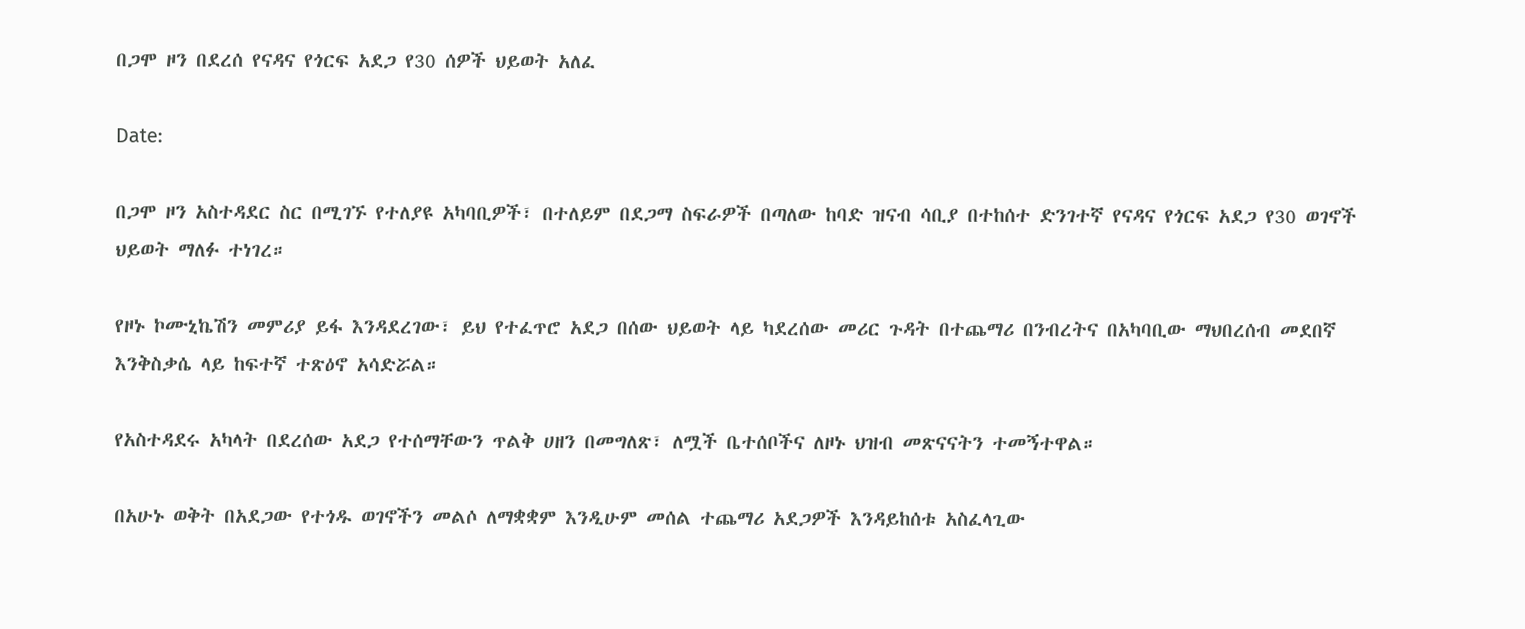በጋሞ ዞን በደረሰ የናዳና የጎርፍ አደጋ የ30 ሰዎች ህይወት አለፈ

Date:

በጋሞ ዞን አስተዳደር ስር በሚገኙ የተለያዩ አካባቢዎች፣ በተለይም በደጋማ ስፍራዎች በጣለው ከባድ ዝናብ ሳቢያ በተከሰተ ድንገተኛ የናዳና የጎርፍ አደጋ የ30 ወገኖች ህይወት ማለፉ ተነገረ።

የዞኑ ኮሙኒኬሽን መምሪያ ይፋ እንዳደረገው፣ ይህ የተፈጥሮ አደጋ በሰው ህይወት ላይ ካደረሰው መሪር ጉዳት በተጨማሪ በንብረትና በአካባቢው ማህበረሰብ መደበኛ እንቅስቃሴ ላይ ከፍተኛ ተጽዕኖ አሳድሯል።

የአስተዳደሩ አካላት በደረሰው አደጋ የተሰማቸውን ጥልቅ ሀዘን በመግለጽ፣ ለሟች ቤተሰቦችና ለዞኑ ህዝብ መጽናናትን ተመኝተዋል።

በአሁኑ ወቅት በአደጋው የተጎዱ ወገኖችን መልሶ ለማቋቋም እንዲሁም መሰል ተጨማሪ አደጋዎች እንዳይከሰቱ አስፈላጊው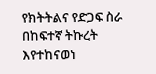የክትትልና የድጋፍ ስራ በከፍተኛ ትኩረት እየተከናወነ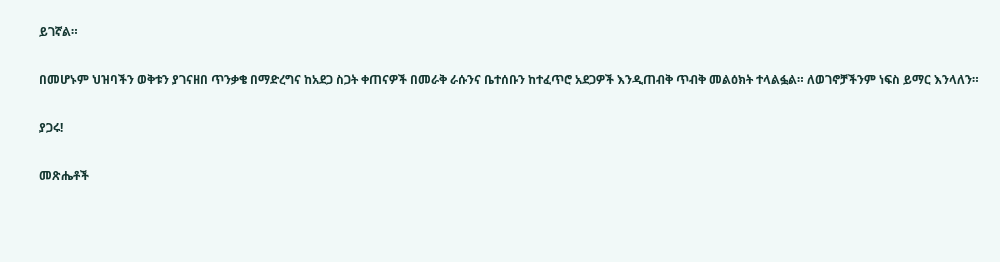ይገኛል።

በመሆኑም ህዝባችን ወቅቱን ያገናዘበ ጥንቃቄ በማድረግና ከአደጋ ስጋት ቀጠናዎች በመራቅ ራሱንና ቤተሰቡን ከተፈጥሮ አደጋዎች እንዲጠብቅ ጥብቅ መልዕክት ተላልፏል። ለወገኖቻችንም ነፍስ ይማር እንላለን።

ያጋሩ!

መጽሔቶች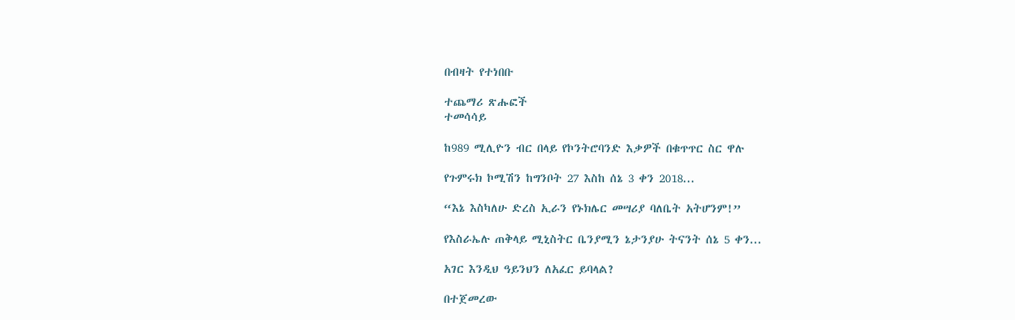በብዛት የተነበቡ

ተጨማሪ ጽሑፎች
ተመሳሳይ

ከ989 ሚሊዮን ብር በላይ የኮንትሮባንድ እቃዎች በቁጥጥር ስር ዋሉ

የጉምሩክ ኮሚሽን ከግንቦት 27 እስከ ሰኔ 3 ቀን 2018...

“እኔ እስካለሁ ድረስ ኢራን የኑክሌር መሣሪያ ባለቤት አትሆንም!”

የእስራኤሉ ጠቅላይ ሚኒስትር ቤንያሚን ኔታንያሁ ትናንት ሰኔ 5 ቀን...

አገር እንዲህ ዓይንህን ለአፈር ይባላል?

በተጀመረው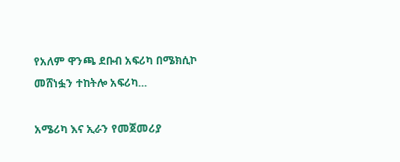የአለም ዋንጫ ደቡብ አፍሪካ በሜክሲኮ መሸነፏን ተከትሎ አፍሪካ...

አሜሪካ እና ኢራን የመጀመሪያ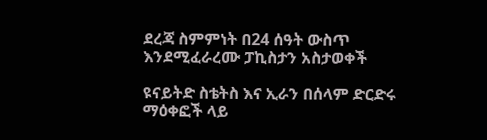ደረጃ ስምምነት በ24 ሰዓት ውስጥ እንደሚፈራረሙ ፓኪስታን አስታወቀች

ዩናይትድ ስቴትስ እና ኢራን በሰላም ድርድሩ ማዕቀፎች ላይ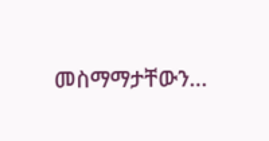መስማማታቸውን...